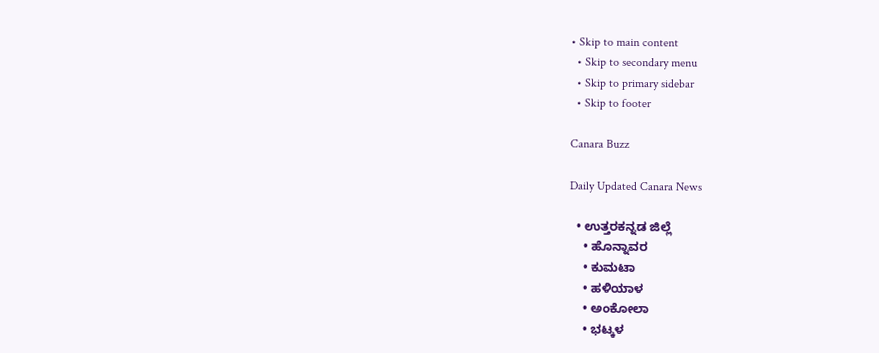• Skip to main content
  • Skip to secondary menu
  • Skip to primary sidebar
  • Skip to footer

Canara Buzz

Daily Updated Canara News

  • ಉತ್ತರಕನ್ನಡ ಜಿಲ್ಲೆ
    • ಹೊನ್ನಾವರ
    • ಕುಮಟಾ
    • ಹಳಿಯಾಳ
    • ಅಂಕೋಲಾ
    • ಭಟ್ಕಳ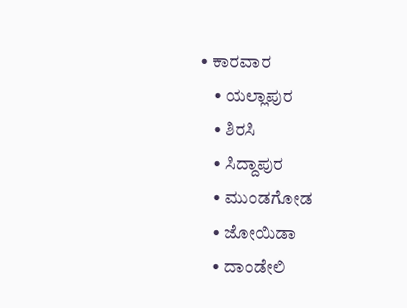• ಕಾರವಾರ
    • ಯಲ್ಲಾಪುರ
    • ಶಿರಸಿ
    • ಸಿದ್ದಾಪುರ
    • ಮುಂಡಗೋಡ
    • ಜೋಯಿಡಾ
    • ದಾಂಡೇಲಿ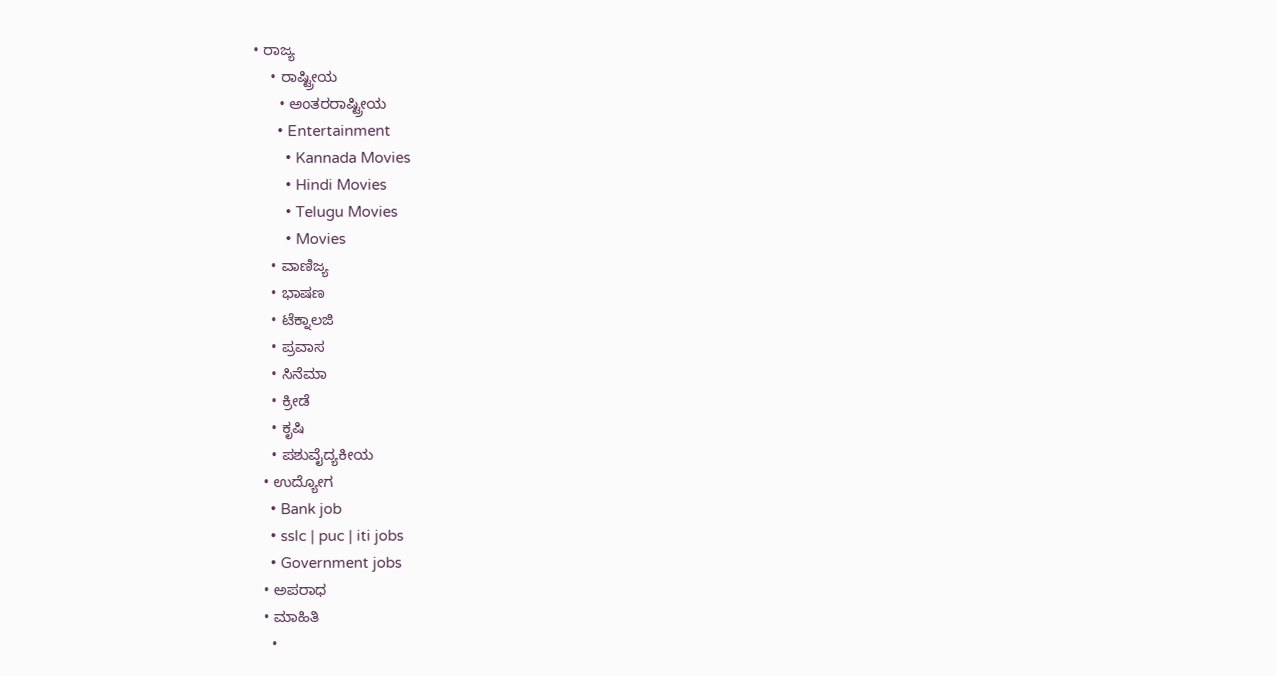• ರಾಜ್ಯ
    • ರಾಷ್ಟ್ರೀಯ
      • ಅಂತರರಾಷ್ಟ್ರೀಯ
      • Entertainment
        • Kannada Movies
        • Hindi Movies
        • Telugu Movies
        • Movies
    • ವಾಣಿಜ್ಯ
    • ಭಾಷಣ
    • ಟೆಕ್ನಾಲಜಿ
    • ಪ್ರವಾಸ
    • ಸಿನೆಮಾ
    • ಕ್ರೀಡೆ
    • ಕೃಷಿ
    • ಪಶುವೈದ್ಯಕೀಯ
  • ಉದ್ಯೋಗ
    • Bank job
    • sslc | puc | iti jobs
    • Government jobs
  • ಅಪರಾಧ
  • ಮಾಹಿತಿ
    •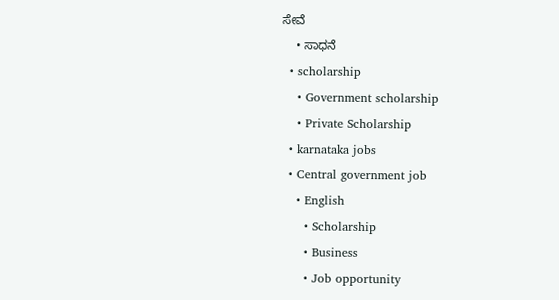ಸೇವೆ
    • ಸಾಧನೆ
  • scholarship
    • Government scholarship
    • Private Scholarship
  • karnataka jobs
  • Central government job
    • English
      • Scholarship
      • Business
      • Job opportunity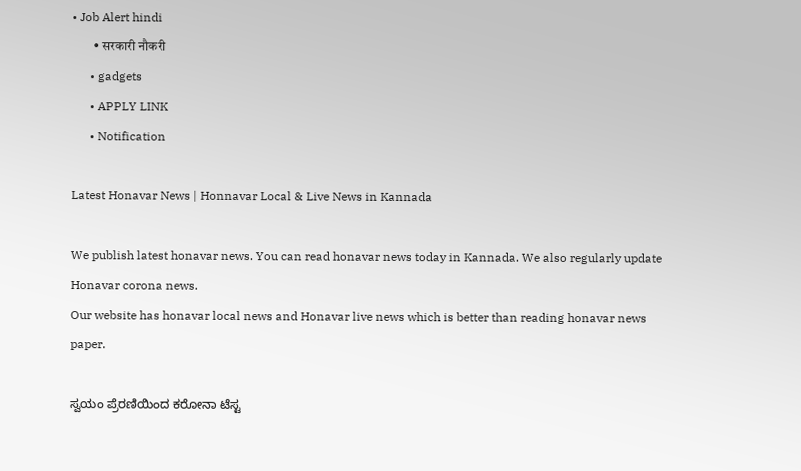• Job Alert hindi
        • सरकारी नौकरी
      • gadgets
      • APPLY LINK
      • Notification

Latest Honavar News | Honnavar Local & Live News in Kannada

We publish latest honavar news. You can read honavar news today in Kannada. We also regularly update Honavar corona news.
Our website has honavar local news and Honavar live news which is better than reading honavar news paper.

ಸ್ವಯಂ ಪ್ರೆರಣಿಯಿಂದ ಕರೋನಾ ಟೆಸ್ಟ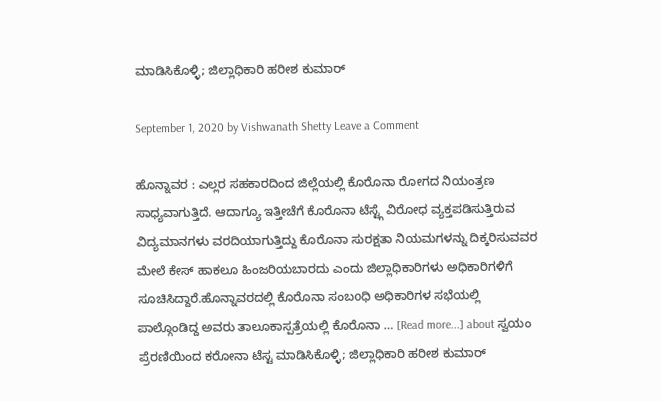ಮಾಡಿಸಿಕೊಳ್ಳಿ; ಜಿಲ್ಲಾಧಿಕಾರಿ ಹರೀಶ ಕುಮಾರ್

September 1, 2020 by Vishwanath Shetty Leave a Comment

ಹೊನ್ನಾವರ : ಎಲ್ಲರ ಸಹಕಾರದಿಂದ ಜಿಲ್ಲೆಯಲ್ಲಿ ಕೊರೊನಾ ರೋಗದ ನಿಯಂತ್ರಣ ಸಾಧ್ಯವಾಗುತ್ತಿದೆ. ಆದಾಗ್ಯೂ ಇತ್ತೀಚೆಗೆ ಕೊರೊನಾ ಟೆಸ್ಟ್ಗೆ ವಿರೋಧ ವ್ಯಕ್ತಪಡಿಸುತ್ತಿರುವ ವಿದ್ಯಮಾನಗಳು ವರದಿಯಾಗುತ್ತಿದ್ದು ಕೊರೊನಾ ಸುರಕ್ಷತಾ ನಿಯಮಗಳನ್ನು ದಿಕ್ಕರಿಸುವವರ ಮೇಲೆ ಕೇಸ್ ಹಾಕಲೂ ಹಿಂಜರಿಯಬಾರದು ಎಂದು ಜಿಲ್ಲಾಧಿಕಾರಿಗಳು ಅಧಿಕಾರಿಗಳಿಗೆ ಸೂಚಿಸಿದ್ದಾರೆ.ಹೊನ್ನಾವರದಲ್ಲಿ ಕೊರೊನಾ ಸಂಬoಧಿ ಅಧಿಕಾರಿಗಳ ಸಭೆಯಲ್ಲಿ ಪಾಲ್ಗೊಂಡಿದ್ದ ಅವರು ತಾಲೂಕಾಸ್ಪತ್ರೆಯಲ್ಲಿ ಕೊರೊನಾ … [Read more...] about ಸ್ವಯಂ ಪ್ರೆರಣಿಯಿಂದ ಕರೋನಾ ಟೆಸ್ಟ ಮಾಡಿಸಿಕೊಳ್ಳಿ; ಜಿಲ್ಲಾಧಿಕಾರಿ ಹರೀಶ ಕುಮಾರ್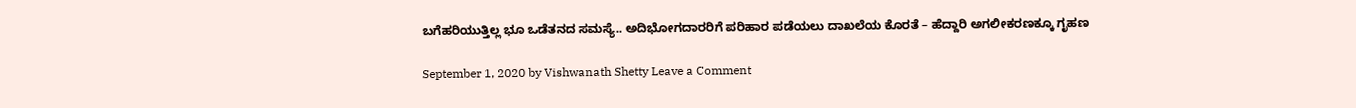ಬಗೆಹರಿಯುತ್ತಿಲ್ಲ ಭೂ ಒಡೆತನದ ಸಮಸ್ಯೆ.. ಅದಿಭೋಗದಾರರಿಗೆ ಪರಿಹಾರ ಪಡೆಯಲು ದಾಖಲೆಯ ಕೊರತೆ – ಹೆದ್ದಾರಿ ಅಗಲೀಕರಣಕ್ಕೂ ಗೃಹಣ

September 1, 2020 by Vishwanath Shetty Leave a Comment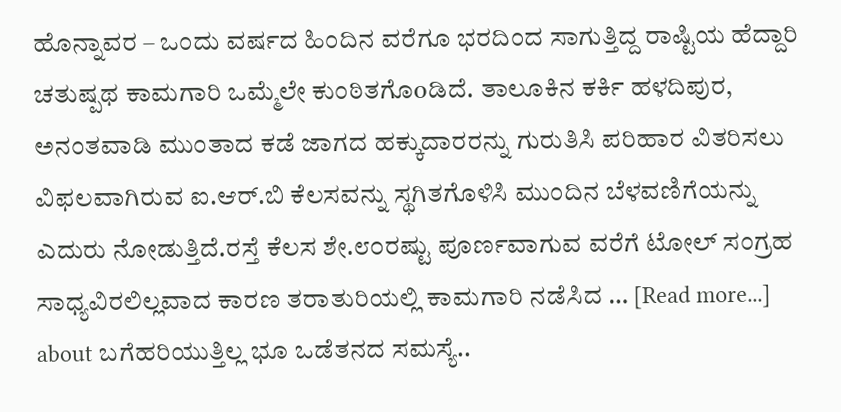ಹೊನ್ನಾವರ – ಒಂದು ವರ್ಷದ ಹಿಂದಿನ ವರೆಗೂ ಭರದಿಂದ ಸಾಗುತ್ತಿದ್ದ ರಾಷ್ಟಿಯ ಹೆದ್ದಾರಿ ಚತುಷ್ಪಥ ಕಾಮಗಾರಿ ಒಮ್ಮೆಲೇ ಕುಂಠಿತಗೊoಡಿದೆ. ತಾಲೂಕಿನ ಕರ್ಕಿ ಹಳದಿಪುರ, ಅನಂತವಾಡಿ ಮುಂತಾದ ಕಡೆ ಜಾಗದ ಹಕ್ಕುದಾರರನ್ನು ಗುರುತಿಸಿ ಪರಿಹಾರ ವಿತರಿಸಲು ವಿಫಲವಾಗಿರುವ ಐ.ಆರ್.ಬಿ ಕೆಲಸವನ್ನು ಸ್ಥಗಿತಗೊಳಿಸಿ ಮುಂದಿನ ಬೆಳವಣಿಗೆಯನ್ನು ಎದುರು ನೋಡುತ್ತಿದೆ.ರಸ್ತೆ ಕೆಲಸ ಶೇ.೮೦ರಷ್ಟು ಪೂರ್ಣವಾಗುವ ವರೆಗೆ ಟೋಲ್ ಸಂಗ್ರಹ ಸಾಧ್ಯವಿರಲಿಲ್ಲವಾದ ಕಾರಣ ತರಾತುರಿಯಲ್ಲಿ ಕಾಮಗಾರಿ ನಡೆಸಿದ … [Read more...] about ಬಗೆಹರಿಯುತ್ತಿಲ್ಲ ಭೂ ಒಡೆತನದ ಸಮಸ್ಯೆ..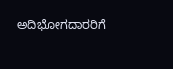ಅದಿಭೋಗದಾರರಿಗೆ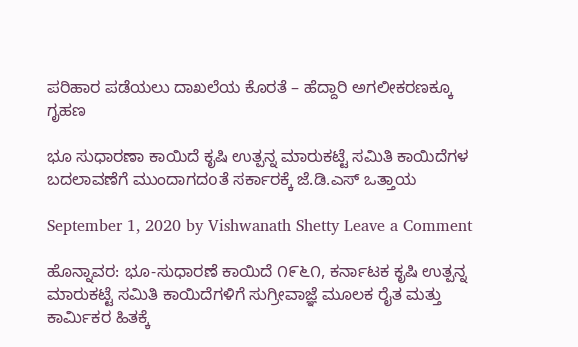ಪರಿಹಾರ ಪಡೆಯಲು ದಾಖಲೆಯ ಕೊರತೆ – ಹೆದ್ದಾರಿ ಅಗಲೀಕರಣಕ್ಕೂ ಗೃಹಣ

ಭೂ ಸುಧಾರಣಾ ಕಾಯಿದೆ ಕೃಷಿ ಉತ್ಪನ್ನ ಮಾರುಕಟ್ಟೆ ಸಮಿತಿ ಕಾಯಿದೆಗಳ ಬದಲಾವಣೆಗೆ ಮುಂದಾಗದoತೆ ಸರ್ಕಾರಕ್ಕೆ ಜೆ.ಡಿ.ಎಸ್ ಒತ್ತಾಯ

September 1, 2020 by Vishwanath Shetty Leave a Comment

ಹೊನ್ನಾವರ: ಭೂ-ಸುಧಾರಣೆ ಕಾಯಿದೆ ೧೯೬೧, ಕರ್ನಾಟಕ ಕೃಷಿ ಉತ್ಪನ್ನ ಮಾರುಕಟ್ಟೆ ಸಮಿತಿ ಕಾಯಿದೆಗಳಿಗೆ ಸುಗ್ರೀವಾಜ್ಞೆ ಮೂಲಕ ರೈತ ಮತ್ತು ಕಾರ್ಮಿಕರ ಹಿತಕ್ಕೆ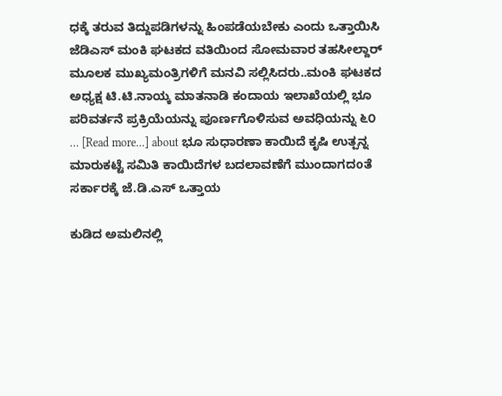ಧಕ್ಕೆ ತರುವ ತಿದ್ದುಪಡಿಗಳನ್ನು ಹಿಂಪಡೆಯಬೇಕು ಎಂದು ಒತ್ತಾಯಿಸಿ ಜೆಡಿಎಸ್ ಮಂಕಿ ಘಟಕದ ವತಿಯಿಂದ ಸೋಮವಾರ ತಹಸೀಲ್ದಾರ್ ಮೂಲಕ ಮುಖ್ಯಮಂತ್ರಿಗಳಿಗೆ ಮನವಿ ಸಲ್ಲಿಸಿದರು..ಮಂಕಿ ಘಟಕದ ಅಧ್ಯಕ್ಷ ಟಿ.ಟಿ.ನಾಯ್ಕ ಮಾತನಾಡಿ ಕಂದಾಯ ಇಲಾಖೆಯಲ್ಲಿ ಭೂ ಪರಿವರ್ತನೆ ಪ್ರಕ್ರಿಯೆಯನ್ನು ಪೂರ್ಣಗೊಳಿಸುವ ಅವಧಿಯನ್ನು ೬೦ … [Read more...] about ಭೂ ಸುಧಾರಣಾ ಕಾಯಿದೆ ಕೃಷಿ ಉತ್ಪನ್ನ ಮಾರುಕಟ್ಟೆ ಸಮಿತಿ ಕಾಯಿದೆಗಳ ಬದಲಾವಣೆಗೆ ಮುಂದಾಗದoತೆ ಸರ್ಕಾರಕ್ಕೆ ಜೆ.ಡಿ.ಎಸ್ ಒತ್ತಾಯ

ಕುಡಿದ ಅಮಲಿನಲ್ಲಿ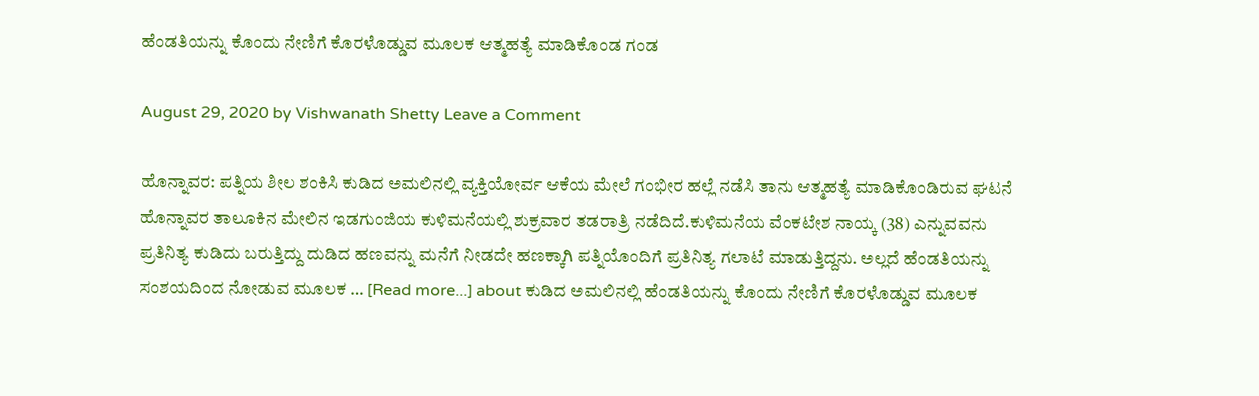ಹೆಂಡತಿಯನ್ನು ಕೊಂದು ನೇಣಿಗೆ ಕೊರಳೊಡ್ಡುವ ಮೂಲಕ ಆತ್ಮಹತ್ಯೆ ಮಾಡಿಕೊಂಡ ಗಂಡ

August 29, 2020 by Vishwanath Shetty Leave a Comment

ಹೊನ್ನಾವರ: ಪತ್ನಿಯ ಶೀಲ ಶಂಕಿಸಿ ಕುಡಿದ ಅಮಲಿನಲ್ಲಿ ವ್ಯಕ್ತಿಯೋರ್ವ ಆಕೆಯ ಮೇಲೆ ಗಂಭೀರ ಹಲ್ಲೆ ನಡೆಸಿ ತಾನು ಆತ್ಮಹತ್ಯೆ ಮಾಡಿಕೊಂಡಿರುವ ಘಟನೆ ಹೊನ್ನಾವರ ತಾಲೂಕಿನ ಮೇಲಿನ ಇಡಗುಂಜಿಯ ಕುಳಿಮನೆಯಲ್ಲಿ ಶುಕ್ರವಾರ ತಡರಾತ್ರಿ ನಡೆದಿದೆ.ಕುಳಿಮನೆಯ ವೆಂಕಟೇಶ ನಾಯ್ಕ (38) ಎನ್ನುವವನು ಪ್ರತಿನಿತ್ಯ ಕುಡಿದು ಬರುತ್ತಿದ್ದು ದುಡಿದ ಹಣವನ್ನು ಮನೆಗೆ ನೀಡದೇ ಹಣಕ್ಕಾಗಿ ಪತ್ನಿಯೊಂದಿಗೆ ಪ್ರತಿನಿತ್ಯ ಗಲಾಟೆ ಮಾಡುತ್ತಿದ್ದನು. ಅಲ್ಲದೆ ಹೆಂಡತಿಯನ್ನು ಸಂಶಯದಿಂದ ನೋಡುವ ಮೂಲಕ … [Read more...] about ಕುಡಿದ ಅಮಲಿನಲ್ಲಿ ಹೆಂಡತಿಯನ್ನು ಕೊಂದು ನೇಣಿಗೆ ಕೊರಳೊಡ್ಡುವ ಮೂಲಕ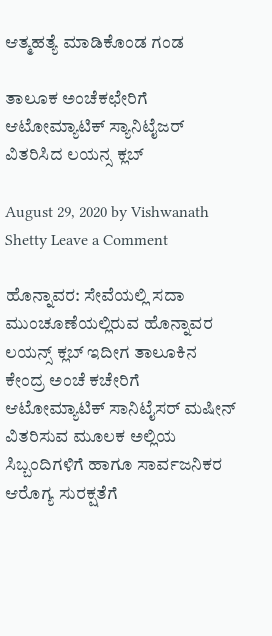ಆತ್ಮಹತ್ಯೆ ಮಾಡಿಕೊಂಡ ಗಂಡ

ತಾಲೂಕ ಅಂಚೆಕಛೇರಿಗೆ ಆಟೋಮ್ಯಾಟಿಕ್ ಸ್ಯಾನಿಟೈಜರ್ ವಿತರಿಸಿದ ಲಯನ್ಸ ಕ್ಲಬ್

August 29, 2020 by Vishwanath Shetty Leave a Comment

ಹೊನ್ನಾವರ: ಸೇವೆಯಲ್ಲಿ ಸದಾ ಮುಂಚೂಣೆಯಲ್ಲಿರುವ ಹೊನ್ನಾವರ ಲಯನ್ಸ್ ಕ್ಲಬ್ ಇದೀಗ ತಾಲೂಕಿನ  ಕೇಂದ್ರ ಅಂಚೆ ಕಚೇರಿಗೆ ಆಟೋಮ್ಯಾಟಿಕ್ ಸಾನಿಟೈಸರ್ ಮಷೀನ್ ವಿತರಿಸುವ ಮೂಲಕ ಅಲ್ಲಿಯ ಸಿಬ್ಬಂದಿಗಳಿಗೆ ಹಾಗೂ ಸಾರ್ವಜನಿಕರ ಆರೊಗ್ಯ ಸುರಕ್ಷತೆಗೆ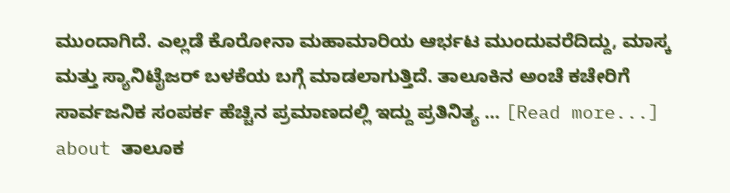ಮುಂದಾಗಿದೆ. ಎಲ್ಲಡೆ ಕೊರೋನಾ ಮಹಾಮಾರಿಯ ಆರ್ಭಟ ಮುಂದುವರೆದಿದ್ದು, ಮಾಸ್ಕ ಮತ್ತು ಸ್ಯಾನಿಟೈಜರ್ ಬಳಕೆಯ ಬಗ್ಗೆ ಮಾಡಲಾಗುತ್ತಿದೆ. ತಾಲೂಕಿನ ಅಂಚೆ ಕಚೇರಿಗೆ ಸಾರ್ವಜನಿಕ ಸಂಪರ್ಕ ಹೆಚ್ಚಿನ ಪ್ರಮಾಣದಲ್ಲಿ ಇದ್ದು ಪ್ರತಿನಿತ್ಯ … [Read more...] about ತಾಲೂಕ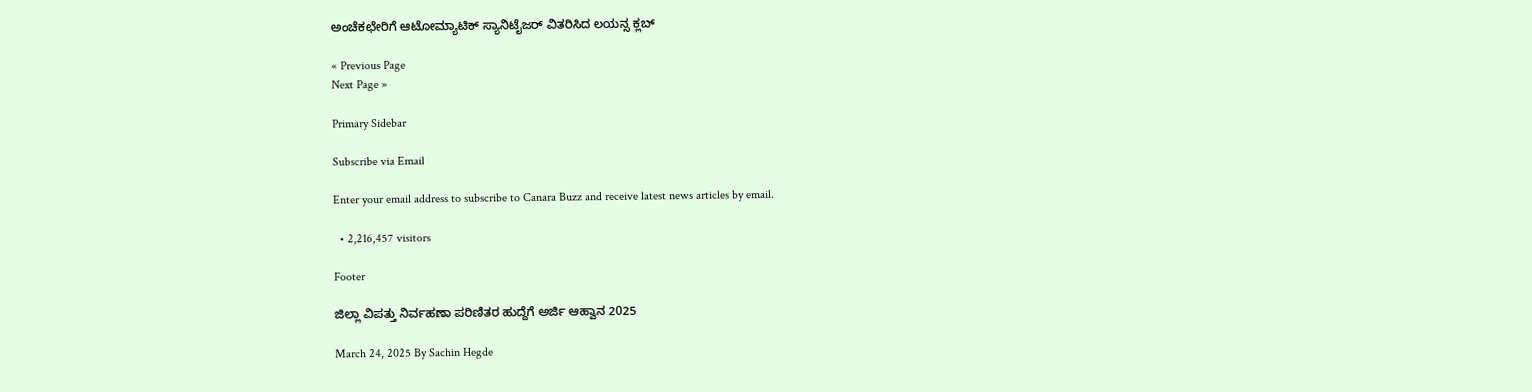ಅಂಚೆಕಛೇರಿಗೆ ಆಟೋಮ್ಯಾಟಿಕ್ ಸ್ಯಾನಿಟೈಜರ್ ವಿತರಿಸಿದ ಲಯನ್ಸ ಕ್ಲಬ್

« Previous Page
Next Page »

Primary Sidebar

Subscribe via Email

Enter your email address to subscribe to Canara Buzz and receive latest news articles by email.

  • 2,216,457 visitors

Footer

ಜಿಲ್ಲಾ ವಿಪತ್ತು ನಿರ್ವಹಣಾ ಪರಿಣಿತರ ಹುದ್ದೆಗೆ ಅರ್ಜಿ ಆಹ್ವಾನ 2025

March 24, 2025 By Sachin Hegde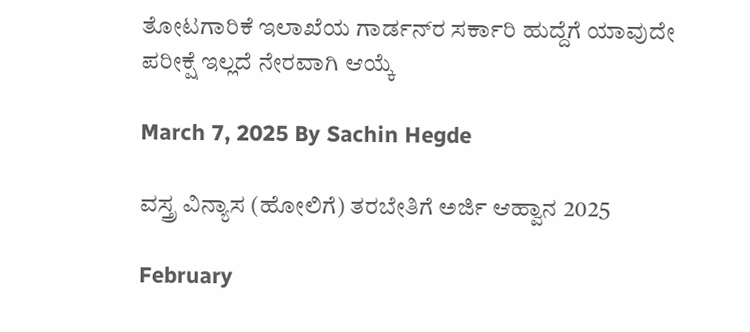ತೋಟಗಾರಿಕೆ ಇಲಾಖೆಯ ಗಾರ್ಡನ್‌ರ ಸರ್ಕಾರಿ ಹುದ್ದೆಗೆ ಯಾವುದೇ ಪರೀಕ್ಷೆ ಇಲ್ಲದೆ ನೇರವಾಗಿ ಆಯ್ಕೆ

March 7, 2025 By Sachin Hegde

ವಸ್ತ್ರ ವಿನ್ಯಾಸ (ಹೋಲಿಗೆ) ತರಬೇತಿಗೆ ಅರ್ಜಿ ಆಹ್ವಾನ 2025

February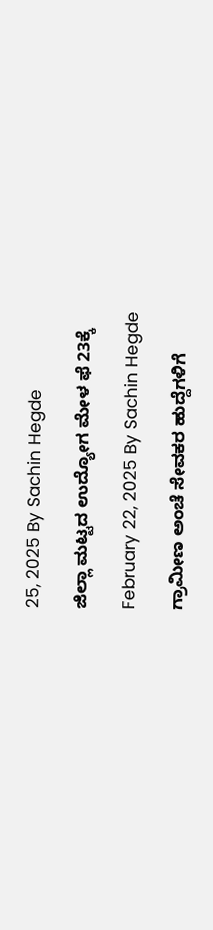25, 2025 By Sachin Hegde

ಜಿಲ್ಲಾ ಮಟ್ಟದ ಉದ್ಯೋಗ ಮೇಳ ಫೆ 23ಕ್ಕೆ

February 22, 2025 By Sachin Hegde

ಗ್ರಾಮೀಣ ಅಂಚೆ ಸೇವಕರ ಹುದ್ದೆಗಳಿಗೆ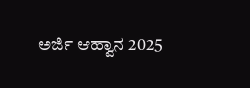ಅರ್ಜಿ ಆಹ್ವಾನ 2025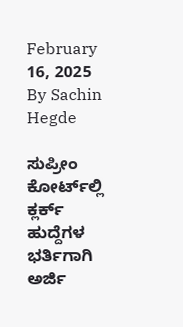February 16, 2025 By Sachin Hegde

ಸುಪ್ರೀಂ ಕೋರ್ಟ್‌ಲ್ಲಿ ಕ್ಲರ್ಕ್ ಹುದ್ದೆಗಳ ಭರ್ತಿಗಾಗಿ ಅರ್ಜಿ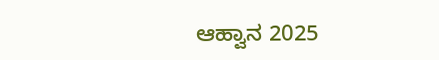ಆಹ್ವಾನ 2025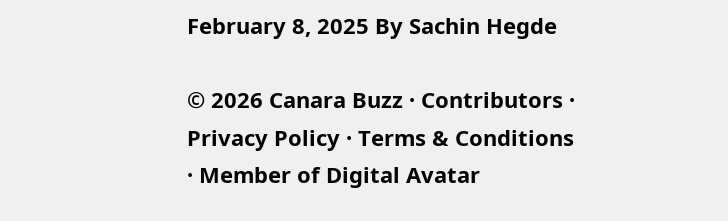February 8, 2025 By Sachin Hegde

© 2026 Canara Buzz · Contributors · Privacy Policy · Terms & Conditions · Member of Digital Avatar